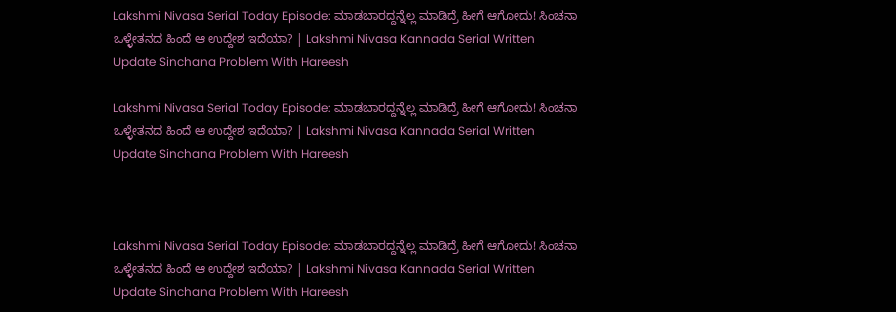Lakshmi Nivasa Serial Today Episode: ಮಾಡಬಾರದ್ದನ್ನೆಲ್ಲ ಮಾಡಿದ್ರೆ ಹೀಗೆ ಆಗೋದು! ಸಿಂಚನಾ ಒಳ್ಳೇತನದ ಹಿಂದೆ ಆ ಉದ್ದೇಶ ಇದೆಯಾ? | Lakshmi Nivasa Kannada Serial Written Update Sinchana Problem With Hareesh

Lakshmi Nivasa Serial Today Episode: ಮಾಡಬಾರದ್ದನ್ನೆಲ್ಲ ಮಾಡಿದ್ರೆ ಹೀಗೆ ಆಗೋದು! ಸಿಂಚನಾ ಒಳ್ಳೇತನದ ಹಿಂದೆ ಆ ಉದ್ದೇಶ ಇದೆಯಾ? | Lakshmi Nivasa Kannada Serial Written Update Sinchana Problem With Hareesh



Lakshmi Nivasa Serial Today Episode: ಮಾಡಬಾರದ್ದನ್ನೆಲ್ಲ ಮಾಡಿದ್ರೆ ಹೀಗೆ ಆಗೋದು! ಸಿಂಚನಾ ಒಳ್ಳೇತನದ ಹಿಂದೆ ಆ ಉದ್ದೇಶ ಇದೆಯಾ? | Lakshmi Nivasa Kannada Serial Written Update Sinchana Problem With Hareesh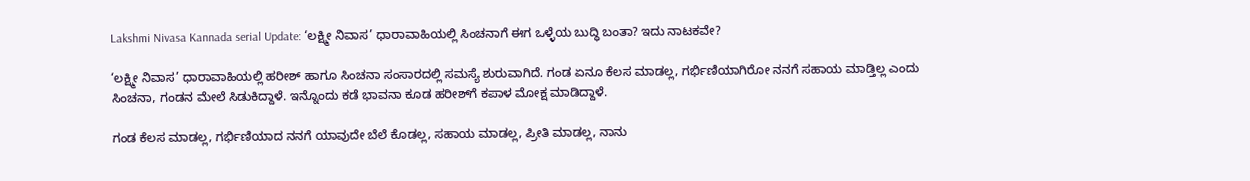Lakshmi Nivasa Kannada serial Update: ‘ಲಕ್ಷ್ಮೀ ನಿವಾಸ’ ಧಾರಾವಾಹಿಯಲ್ಲಿ ಸಿಂಚನಾಗೆ ಈಗ ಒಳ್ಳೆಯ ಬುದ್ಧಿ ಬಂತಾ? ಇದು ನಾಟಕವೇ?

‘ಲಕ್ಷ್ಮೀ ನಿವಾಸ’ ಧಾರಾವಾಹಿಯಲ್ಲಿ ಹರೀಶ್‌ ಹಾಗೂ ಸಿಂಚನಾ ಸಂಸಾರದಲ್ಲಿ ಸಮಸ್ಯೆ ಶುರುವಾಗಿದೆ. ಗಂಡ ಏನೂ ಕೆಲಸ ಮಾಡಲ್ಲ, ಗರ್ಭಿಣಿಯಾಗಿರೋ ನನಗೆ ಸಹಾಯ ಮಾಡ್ತಿಲ್ಲ ಎಂದು ಸಿಂಚನಾ, ಗಂಡನ ಮೇಲೆ ಸಿಡುಕಿದ್ದಾಳೆ. ಇನ್ನೊಂದು ಕಡೆ ಭಾವನಾ ಕೂಡ ಹರೀಶ್‌ಗೆ ಕಪಾಳ ಮೋಕ್ಷ ಮಾಡಿದ್ದಾಳೆ.

ಗಂಡ ಕೆಲಸ ಮಾಡಲ್ಲ, ಗರ್ಭಿಣಿಯಾದ ನನಗೆ ಯಾವುದೇ ಬೆಲೆ ಕೊಡಲ್ಲ, ಸಹಾಯ ಮಾಡಲ್ಲ, ಪ್ರೀತಿ ಮಾಡಲ್ಲ, ನಾನು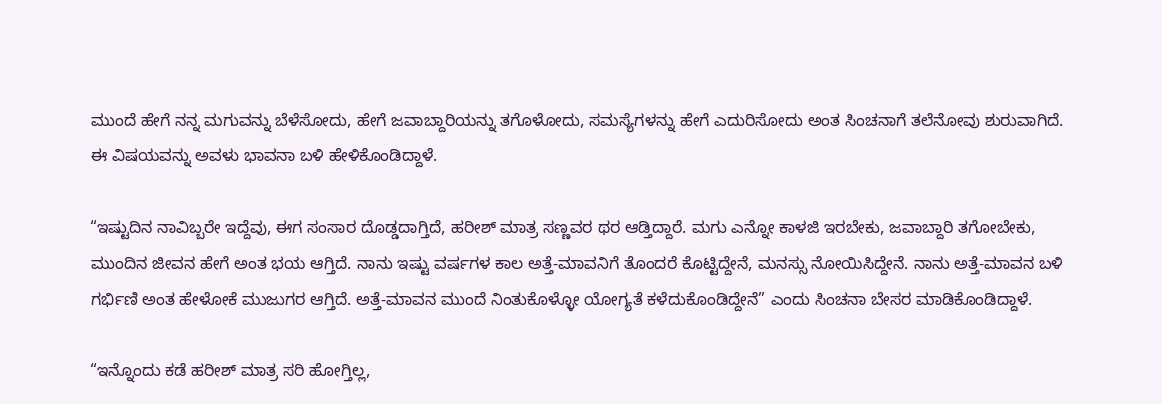ಮುಂದೆ ಹೇಗೆ ನನ್ನ ಮಗುವನ್ನು ಬೆಳೆಸೋದು, ಹೇಗೆ ಜವಾಬ್ದಾರಿಯನ್ನು ತಗೊಳೋದು, ಸಮಸ್ಯೆಗಳನ್ನು ಹೇಗೆ ಎದುರಿಸೋದು ಅಂತ ಸಿಂಚನಾಗೆ ತಲೆನೋವು ಶುರುವಾಗಿದೆ. ಈ ವಿಷಯವನ್ನು ಅವಳು ಭಾವನಾ ಬಳಿ ಹೇಳಿಕೊಂಡಿದ್ದಾಳೆ.

“ಇಷ್ಟುದಿನ ನಾವಿಬ್ಬರೇ ಇದ್ದೆವು, ಈಗ ಸಂಸಾರ ದೊಡ್ಡದಾಗ್ತಿದೆ, ಹರೀಶ್‌ ಮಾತ್ರ ಸಣ್ಣವರ ಥರ ಆಡ್ತಿದ್ದಾರೆ. ಮಗು ಎನ್ನೋ ಕಾಳಜಿ ಇರಬೇಕು, ಜವಾಬ್ದಾರಿ ತಗೋಬೇಕು, ಮುಂದಿನ ಜೀವನ ಹೇಗೆ ಅಂತ ಭಯ ಆಗ್ತಿದೆ. ನಾನು ಇಷ್ಟು ವರ್ಷಗಳ ಕಾಲ ಅತ್ತೆ-ಮಾವನಿಗೆ ತೊಂದರೆ ಕೊಟ್ಟಿದ್ದೇನೆ, ಮನಸ್ಸು ನೋಯಿಸಿದ್ದೇನೆ. ನಾನು ಅತ್ತೆ-ಮಾವನ ಬಳಿ ಗರ್ಭಿಣಿ ಅಂತ ಹೇಳೋಕೆ ಮುಜುಗರ ಆಗ್ತಿದೆ. ಅತ್ತೆ-ಮಾವನ ಮುಂದೆ ನಿಂತುಕೊಳ್ಳೋ ಯೋಗ್ಯತೆ ಕಳೆದುಕೊಂಡಿದ್ದೇನೆ” ಎಂದು ಸಿಂಚನಾ ಬೇಸರ ಮಾಡಿಕೊಂಡಿದ್ದಾಳೆ.

“ಇನ್ನೊಂದು ಕಡೆ ಹರೀಶ್‌ ಮಾತ್ರ ಸರಿ ಹೋಗ್ತಿಲ್ಲ,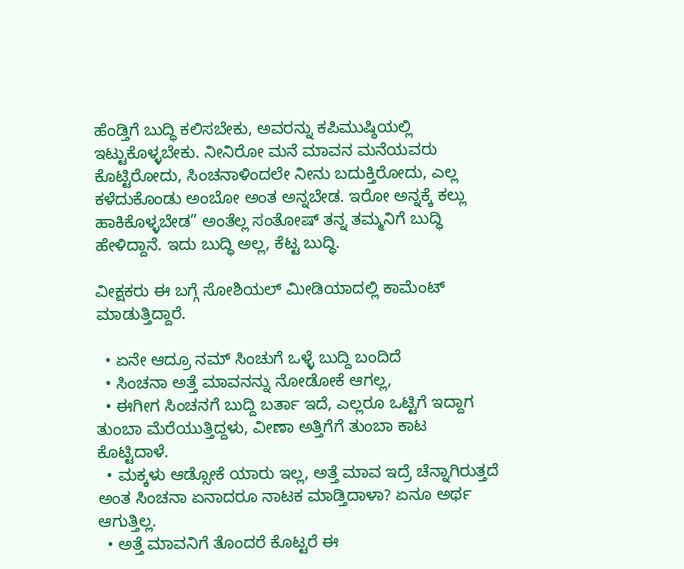ಹೆಂಡ್ತಿಗೆ ಬುದ್ಧಿ ಕಲಿಸಬೇಕು, ಅವರನ್ನು ಕಪಿಮುಷ್ಠಿಯಲ್ಲಿ ಇಟ್ಟುಕೊಳ್ಳಬೇಕು. ನೀನಿರೋ ಮನೆ ಮಾವನ ಮನೆಯವರು ಕೊಟ್ಟಿರೋದು, ಸಿಂಚನಾಳಿಂದಲೇ ನೀನು ಬದುಕ್ತಿರೋದು, ಎಲ್ಲ ಕಳೆದುಕೊಂಡು ಅಂಬೋ ಅಂತ ಅನ್ನಬೇಡ. ಇರೋ ಅನ್ನಕ್ಕೆ ಕಲ್ಲು ಹಾಕಿಕೊಳ್ಳಬೇಡ” ಅಂತೆಲ್ಲ ಸಂತೋಷ್‌ ತನ್ನ ತಮ್ಮನಿಗೆ ಬುದ್ಧಿ ಹೇಳಿದ್ದಾನೆ. ಇದು ಬುದ್ಧಿ ಅಲ್ಲ, ಕೆಟ್ಟ ಬುದ್ಧಿ.

ವೀಕ್ಷಕರು ಈ ಬಗ್ಗೆ ಸೋಶಿಯಲ್‌ ಮೀಡಿಯಾದಲ್ಲಿ ಕಾಮೆಂಟ್‌ ಮಾಡುತ್ತಿದ್ದಾರೆ.

  • ಏನೇ ಆದ್ರೂ ನಮ್ ಸಿಂಚುಗೆ ಒಳ್ಳೆ ಬುದ್ದಿ ಬಂದಿದೆ
  • ಸಿಂಚನಾ ಅತ್ತೆ ಮಾವನನ್ನು ನೋಡೋಕೆ ಆಗಲ್ಲ,
  • ಈಗೀಗ ಸಿಂಚನಗೆ ಬುದ್ದಿ ಬರ್ತಾ ಇದೆ, ಎಲ್ಲರೂ ಒಟ್ಟಿಗೆ ಇದ್ದಾಗ ತುಂಬಾ ಮೆರೆಯುತ್ತಿದ್ದಳು, ವೀಣಾ ಅತ್ತಿಗೆಗೆ ತುಂಬಾ ಕಾಟ ಕೊಟ್ಟಿದಾಳೆ.
  • ಮಕ್ಕಳು ಆಡ್ಸೋಕೆ ಯಾರು ಇಲ್ಲ, ಅತ್ತೆ ಮಾವ ಇದ್ರೆ ಚೆನ್ನಾಗಿರುತ್ತದೆ ಅಂತ ಸಿಂಚನಾ ಏನಾದರೂ ನಾಟಕ ಮಾಡ್ತಿದಾಳಾ? ಏನೂ ಅರ್ಥ ಆಗುತ್ತಿಲ್ಲ.
  • ಅತ್ತೆ ಮಾವನಿಗೆ ತೊಂದರೆ ಕೊಟ್ಟರೆ ಈ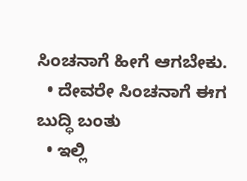ಸಿಂಚನಾಗೆ ಹೀಗೆ ಆಗಬೇಕು.
  • ದೇವರೇ ಸಿಂಚನಾಗೆ ಈಗ ಬುದ್ಧಿ ಬಂತು
  • ಇಲ್ಲಿ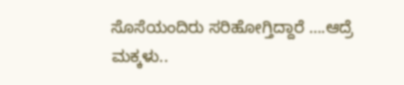ಸೊಸೆಯಂದಿರು ಸರಿಹೋಗ್ತಿದ್ದಾರೆ ….ಆದ್ರೆ ಮಕ್ಕಳು..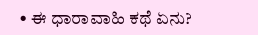• ಈ ಧಾರಾವಾಹಿ ಕಥೆ ಏನು?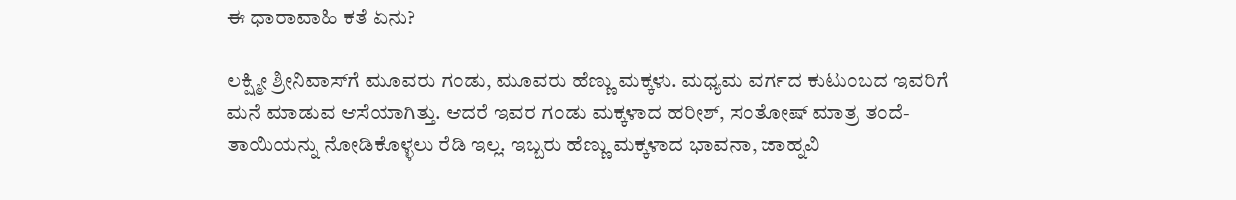ಈ ಧಾರಾವಾಹಿ ಕತೆ ಏನು?

ಲಕ್ಷ್ಮೀ ಶ್ರೀನಿವಾಸ್‌ಗೆ ಮೂವರು ಗಂಡು, ಮೂವರು ಹೆಣ್ಣು ಮಕ್ಕಳು. ಮಧ್ಯಮ ವರ್ಗದ ಕುಟುಂಬದ ಇವರಿಗೆ ಮನೆ ಮಾಡುವ ಆಸೆಯಾಗಿತ್ತು. ಆದರೆ ಇವರ ಗಂಡು ಮಕ್ಕಳಾದ ಹರೀಶ್‌, ಸಂತೋಷ್ ಮಾತ್ರ ತಂದೆ-ತಾಯಿಯನ್ನು ನೋಡಿಕೊಳ್ಳಲು ರೆಡಿ ಇಲ್ಲ. ಇಬ್ಬರು ಹೆಣ್ಣು ಮಕ್ಕಳಾದ ಭಾವನಾ, ಜಾಹ್ನವಿ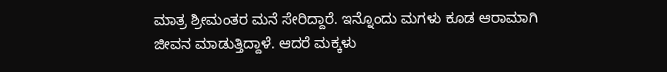ಮಾತ್ರ ಶ್ರೀಮಂತರ ಮನೆ ಸೇರಿದ್ದಾರೆ. ಇನ್ನೊಂದು ಮಗಳು ಕೂಡ ಆರಾಮಾಗಿ ಜೀವನ ಮಾಡುತ್ತಿದ್ದಾಳೆ. ಆದರೆ ಮಕ್ಕಳು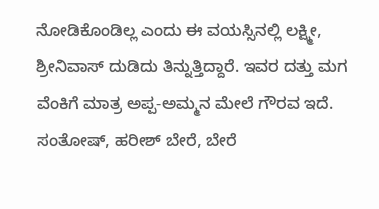ನೋಡಿಕೊಂಡಿಲ್ಲ ಎಂದು ಈ ವಯಸ್ಸಿನಲ್ಲಿ ಲಕ್ಷ್ಮೀ, ಶ್ರೀನಿವಾಸ್‌ ದುಡಿದು ತಿನ್ನುತ್ತಿದ್ದಾರೆ. ಇವರ ದತ್ತು ಮಗ ವೆಂಕಿಗೆ ಮಾತ್ರ ಅಪ್ಪ-ಅಮ್ಮನ ಮೇಲೆ ಗೌರವ ಇದೆ. ಸಂತೋಷ್‌, ಹರೀಶ್‌ ಬೇರೆ, ಬೇರೆ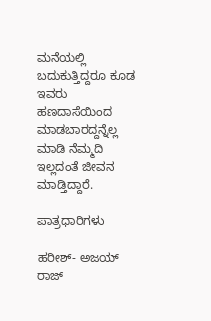ಮನೆಯಲ್ಲಿ ಬದುಕುತ್ತಿದ್ದರೂ ಕೂಡ ಇವರು ಹಣದಾಸೆಯಿಂದ ಮಾಡಬಾರದ್ದನ್ನೆಲ್ಲ ಮಾಡಿ ನೆಮ್ಮದಿ ಇಲ್ಲದಂತೆ ಜೀವನ ಮಾಡ್ತಿದ್ದಾರೆ.

ಪಾತ್ರಧಾರಿಗಳು

ಹರೀಶ್‌- ಅಜಯ್‌ ರಾಜ್‌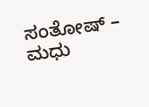ಸಂತೋಷ್‌ – ಮಧು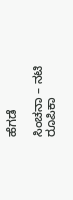ಹೆಗಡೆ

ಸಿಂಚನಾ – ನಟಿ ರೂಪಿಕಾ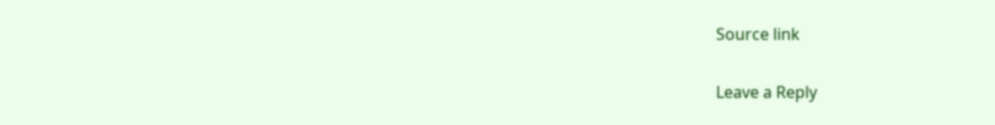Source link

Leave a Reply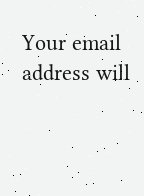Your email address will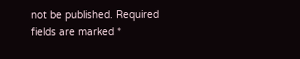not be published. Required fields are marked *